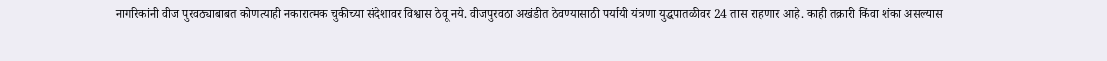नागरिकांनी वीज पुरवठ्याबाबत कोणत्याही नकारात्मक चुकीच्या संदेशावर विश्वास ठेवू नये. वीजपुरवठा अखंडीत ठेवण्यासाठी पर्यायी यंत्रणा युद्धपातळीवर 24 तास राहणार आहे. काही तक्रारी किंवा शंका असल्यास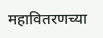महावितरणच्या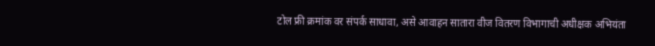टोल फ्री क्रमांक वर संपर्क साधावा, असे आवाहन सातारा वीज वितरण विभागाची अधीक्षक अभियंता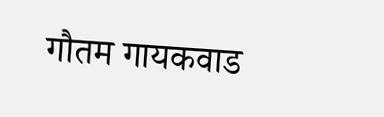गौतम गायकवाड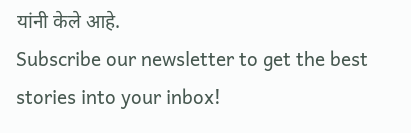यांनी केले आहे.
Subscribe our newsletter to get the best stories into your inbox!